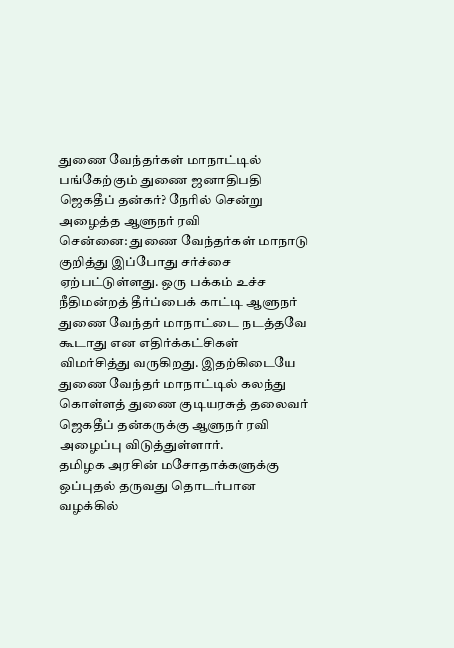துணை வேந்தர்கள் மாநாட்டில் பங்கேற்கும் துணை ஜனாதிபதி ஜெகதீப் தன்கர்? நேரில் சென்று அழைத்த ஆளுநர் ரவி
சென்னை: துணை வேந்தர்கள் மாநாடு குறித்து இப்போது சர்ச்சை ஏற்பட்டுள்ளது. ஒரு பக்கம் உச்ச நீதிமன்றத் தீர்ப்பைக் காட்டி ஆளுநர் துணை வேந்தர் மாநாட்டை நடத்தவே கூடாது என எதிர்க்கட்சிகள் விமர்சித்து வருகிறது. இதற்கிடையே துணை வேந்தர் மாநாட்டில் கலந்து கொள்ளத் துணை குடியரசுத் தலைவர் ஜெகதீப் தன்கருக்கு ஆளுநர் ரவி அழைப்பு விடுத்துள்ளார்.
தமிழக அரசின் மசோதாக்களுக்கு ஒப்புதல் தருவது தொடர்பான வழக்கில்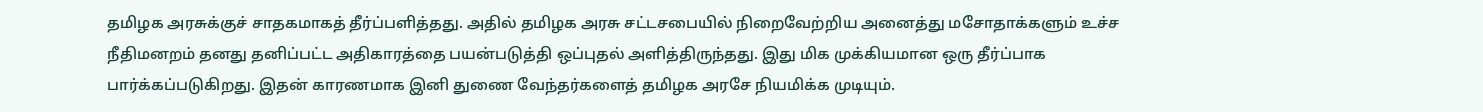தமிழக அரசுக்குச் சாதகமாகத் தீர்ப்பளித்தது. அதில் தமிழக அரசு சட்டசபையில் நிறைவேற்றிய அனைத்து மசோதாக்களும் உச்ச நீதிமனறம் தனது தனிப்பட்ட அதிகாரத்தை பயன்படுத்தி ஒப்புதல் அளித்திருந்தது. இது மிக முக்கியமான ஒரு தீர்ப்பாக பார்க்கப்படுகிறது. இதன் காரணமாக இனி துணை வேந்தர்களைத் தமிழக அரசே நியமிக்க முடியும்.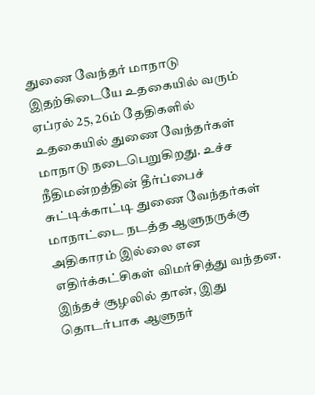துணை வேந்தர் மாநாடு
இதற்கிடையே உதகையில் வரும் ஏப்ரல் 25, 26ம் தேதிகளில் உதகையில் துணை வேந்தர்கள் மாநாடு நடைபெறுகிறது. உச்ச நீதிமன்றத்தின் தீர்ப்பைச் சுட்டிக்காட்டி துணை வேந்தர்கள் மாநாட்டை நடத்த ஆளுநருக்கு அதிகாரம் இல்லை என எதிர்க்கட்சிகள் விமர்சித்து வந்தன. இந்தச் சூழலில் தான், இது தொடர்பாக ஆளுநர்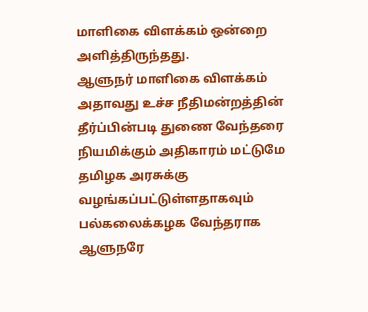மாளிகை விளக்கம் ஒன்றை அளித்திருந்தது.
ஆளுநர் மாளிகை விளக்கம்
அதாவது உச்ச நீதிமன்றத்தின் தீர்ப்பின்படி துணை வேந்தரை நியமிக்கும் அதிகாரம் மட்டுமே தமிழக அரசுக்கு வழங்கப்பட்டுள்ளதாகவும் பல்கலைக்கழக வேந்தராக ஆளுநரே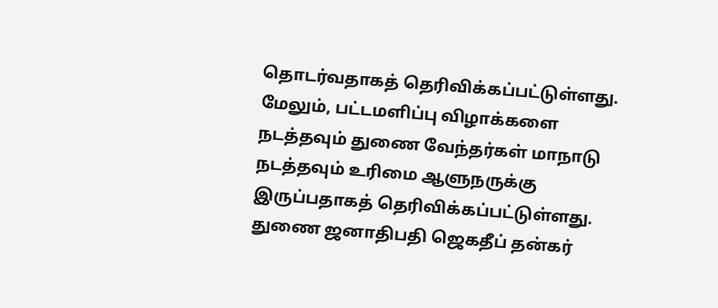தொடர்வதாகத் தெரிவிக்கப்பட்டுள்ளது. மேலும், பட்டமளிப்பு விழாக்களை நடத்தவும் துணை வேந்தர்கள் மாநாடு நடத்தவும் உரிமை ஆளுநருக்கு இருப்பதாகத் தெரிவிக்கப்பட்டுள்ளது.
துணை ஜனாதிபதி ஜெகதீப் தன்கர்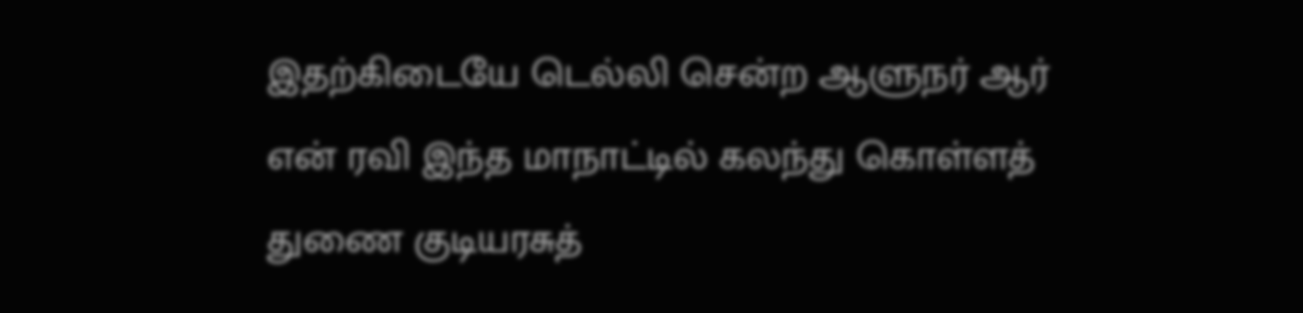இதற்கிடையே டெல்லி சென்ற ஆளுநர் ஆர் என் ரவி இந்த மாநாட்டில் கலந்து கொள்ளத் துணை குடியரசுத்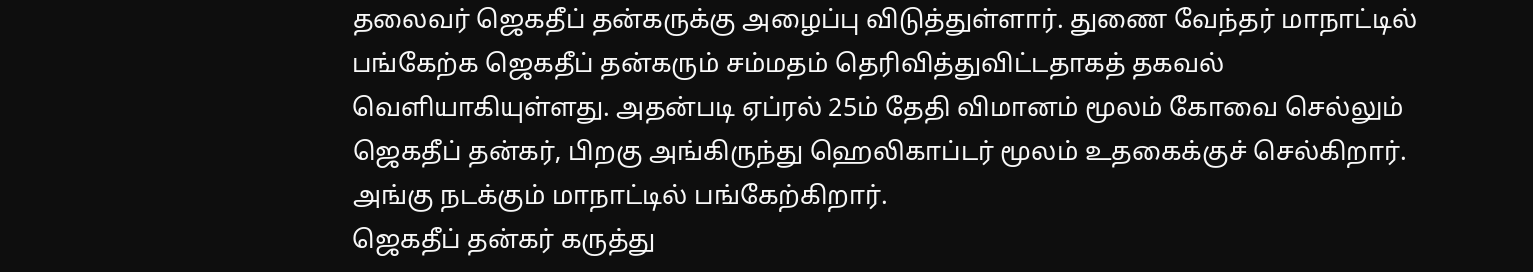தலைவர் ஜெகதீப் தன்கருக்கு அழைப்பு விடுத்துள்ளார். துணை வேந்தர் மாநாட்டில் பங்கேற்க ஜெகதீப் தன்கரும் சம்மதம் தெரிவித்துவிட்டதாகத் தகவல் வெளியாகியுள்ளது. அதன்படி ஏப்ரல் 25ம் தேதி விமானம் மூலம் கோவை செல்லும் ஜெகதீப் தன்கர், பிறகு அங்கிருந்து ஹெலிகாப்டர் மூலம் உதகைக்குச் செல்கிறார். அங்கு நடக்கும் மாநாட்டில் பங்கேற்கிறார்.
ஜெகதீப் தன்கர் கருத்து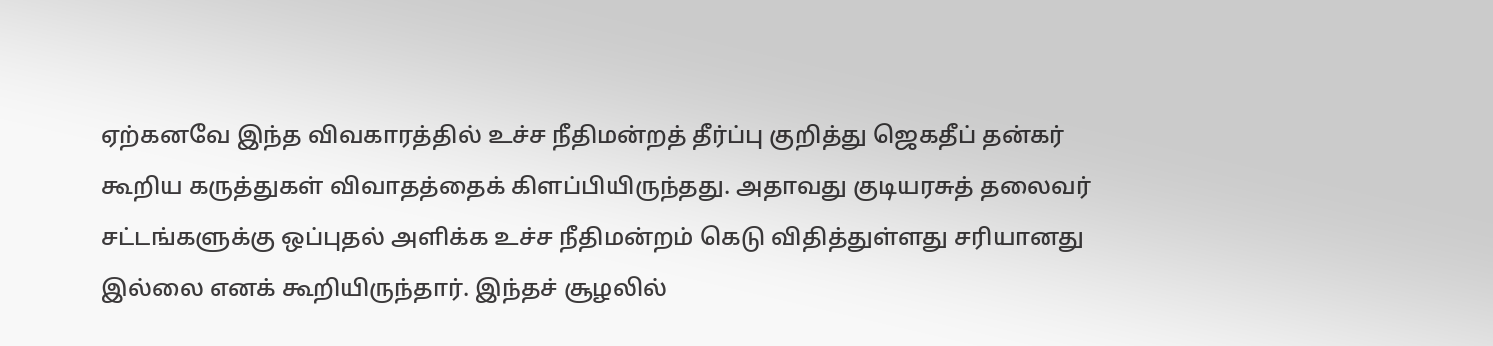ஏற்கனவே இந்த விவகாரத்தில் உச்ச நீதிமன்றத் தீர்ப்பு குறித்து ஜெகதீப் தன்கர் கூறிய கருத்துகள் விவாதத்தைக் கிளப்பியிருந்தது. அதாவது குடியரசுத் தலைவர் சட்டங்களுக்கு ஒப்புதல் அளிக்க உச்ச நீதிமன்றம் கெடு விதித்துள்ளது சரியானது இல்லை எனக் கூறியிருந்தார். இந்தச் சூழலில்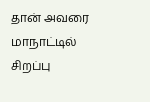தான் அவரை மாநாட்டில் சிறப்பு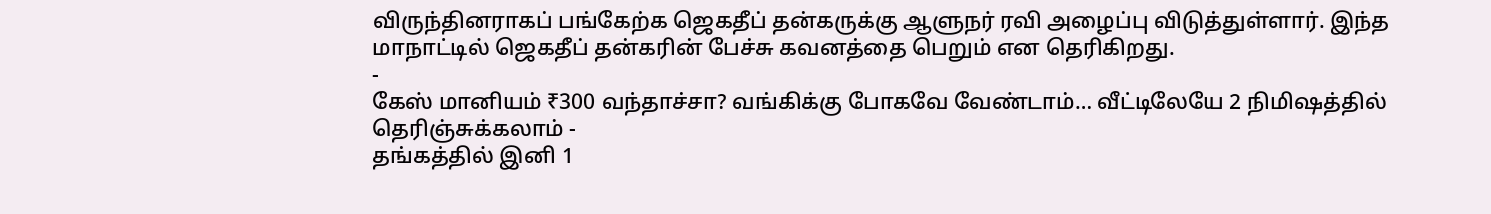விருந்தினராகப் பங்கேற்க ஜெகதீப் தன்கருக்கு ஆளுநர் ரவி அழைப்பு விடுத்துள்ளார். இந்த மாநாட்டில் ஜெகதீப் தன்கரின் பேச்சு கவனத்தை பெறும் என தெரிகிறது.
-
கேஸ் மானியம் ₹300 வந்தாச்சா? வங்கிக்கு போகவே வேண்டாம்… வீட்டிலேயே 2 நிமிஷத்தில் தெரிஞ்சுக்கலாம் -
தங்கத்தில் இனி 1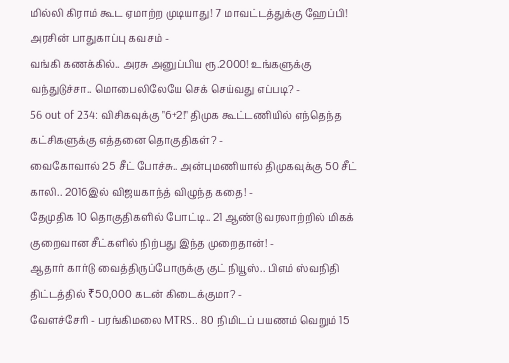மில்லி கிராம் கூட ஏமாற்ற முடியாது! 7 மாவட்டத்துக்கு ஹேப்பி! அரசின் பாதுகாப்பு கவசம் -
வங்கி கணக்கில்.. அரசு அனுப்பிய ரூ.2000! உங்களுக்கு வந்துடுச்சா.. மொபைலிலேயே செக் செய்வது எப்படி? -
56 out of 234: விசிகவுக்கு "6+2!" திமுக கூட்டணியில் எந்தெந்த கட்சிகளுக்கு எத்தனை தொகுதிகள்? -
வைகோவால் 25 சீட் போச்சு.. அன்புமணியால் திமுகவுக்கு 50 சீட் காலி.. 2016இல் விஜயகாந்த் விழுந்த கதை! -
தேமுதிக 10 தொகுதிகளில் போட்டி.. 21 ஆண்டு வரலாற்றில் மிகக் குறைவான சீட்களில் நிற்பது இந்த முறைதான்! -
ஆதார் கார்டு வைத்திருப்போருக்கு குட் நியூஸ்.. பிஎம் ஸ்வநிதி திட்டத்தில் ₹50,000 கடன் கிடைக்குமா? -
வேளச்சேரி - பரங்கிமலை MTRS.. 80 நிமிடப் பயணம் வெறும் 15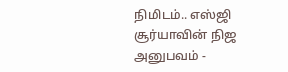நிமிடம்.. எஸ்ஜி சூர்யாவின் நிஜ அனுபவம் -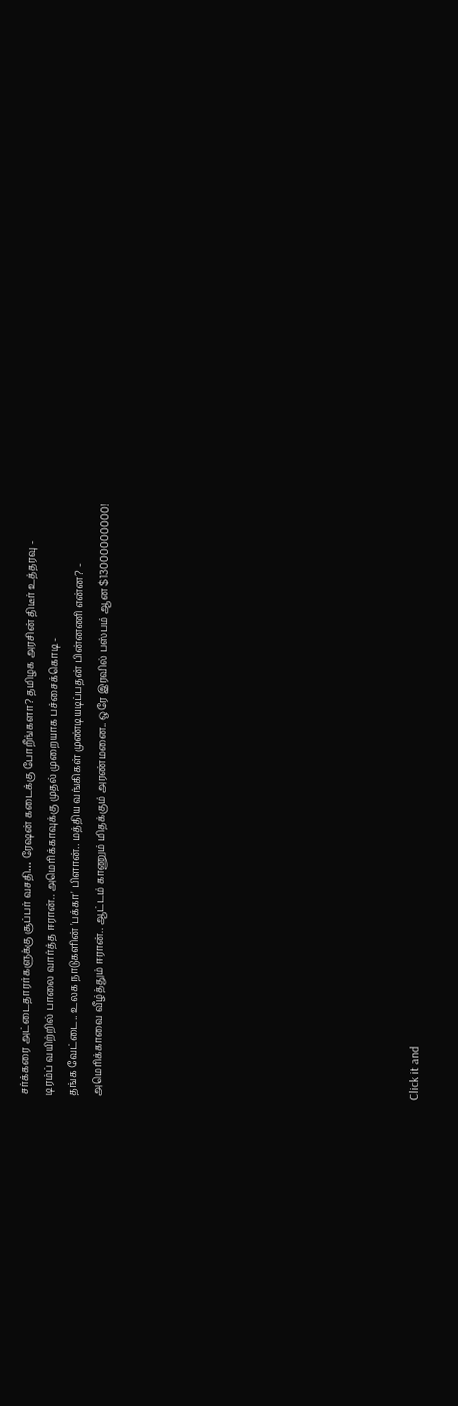சர்க்கரை அட்டைதாரர்களுக்கு சூப்பர் வசதி… ரேஷன் கடைக்கு போறீங்களா? தமிழக அரசின் திடீர் உத்தரவு -
டிரம்ப் வயிற்றில் பாலை வார்த்த ஈரான்.. அமெரிக்காவுக்கு முதல் முறையாக பச்சைக்கொடி -
தங்க வேட்டை.. உலக நாடுகளின் 'பக்கா' பிளான்.. மத்திய வங்கிகள் முண்டியடிப்பதன் பின்னணி என்ன? -
அமெரிக்காவை வீழ்த்தும் ஈரான்.. ஆட்டம் காணும் மிதக்கும் அரண்மனை.. ஒரே இரவில் பஸ்பம் ஆன $13000000000!












Click it and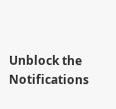Unblock the Notifications